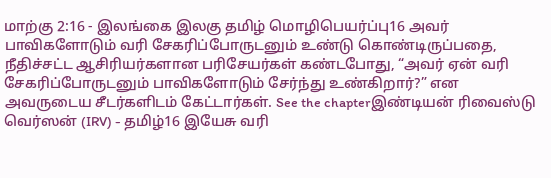மாற்கு 2:16 - இலங்கை இலகு தமிழ் மொழிபெயர்ப்பு16 அவர் பாவிகளோடும் வரி சேகரிப்போருடனும் உண்டு கொண்டிருப்பதை, நீதிச்சட்ட ஆசிரியர்களான பரிசேயர்கள் கண்டபோது, “அவர் ஏன் வரி சேகரிப்போருடனும் பாவிகளோடும் சேர்ந்து உண்கிறார்?” என அவருடைய சீடர்களிடம் கேட்டார்கள். See the chapterஇண்டியன் ரிவைஸ்டு வெர்ஸன் (IRV) - தமிழ்16 இயேசு வரி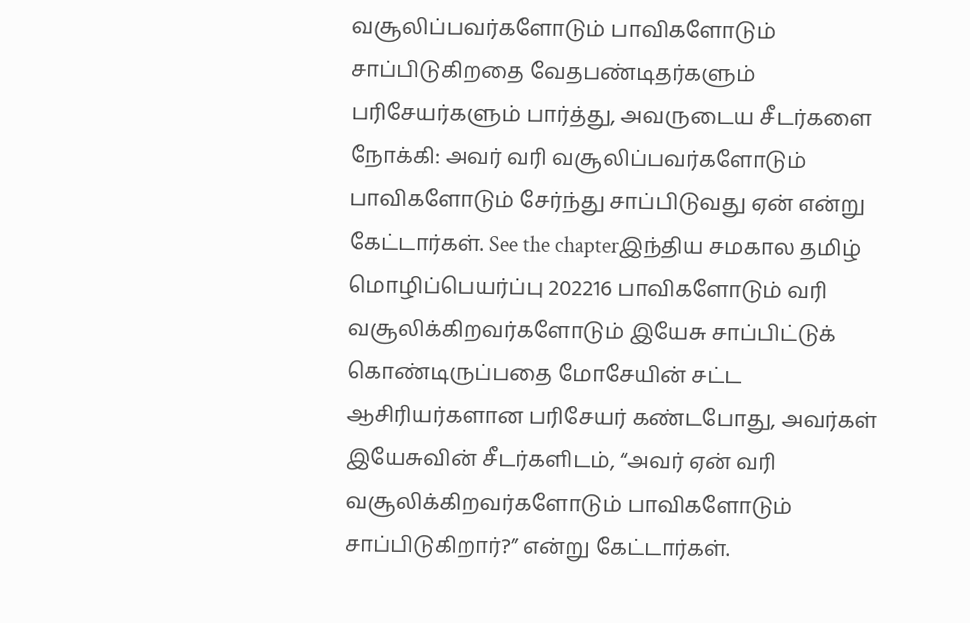வசூலிப்பவர்களோடும் பாவிகளோடும் சாப்பிடுகிறதை வேதபண்டிதர்களும் பரிசேயர்களும் பார்த்து, அவருடைய சீடர்களை நோக்கி: அவர் வரி வசூலிப்பவர்களோடும் பாவிகளோடும் சேர்ந்து சாப்பிடுவது ஏன் என்று கேட்டார்கள். See the chapterஇந்திய சமகால தமிழ் மொழிப்பெயர்ப்பு 202216 பாவிகளோடும் வரி வசூலிக்கிறவர்களோடும் இயேசு சாப்பிட்டுக் கொண்டிருப்பதை மோசேயின் சட்ட ஆசிரியர்களான பரிசேயர் கண்டபோது, அவர்கள் இயேசுவின் சீடர்களிடம், “அவர் ஏன் வரி வசூலிக்கிறவர்களோடும் பாவிகளோடும் சாப்பிடுகிறார்?” என்று கேட்டார்கள்.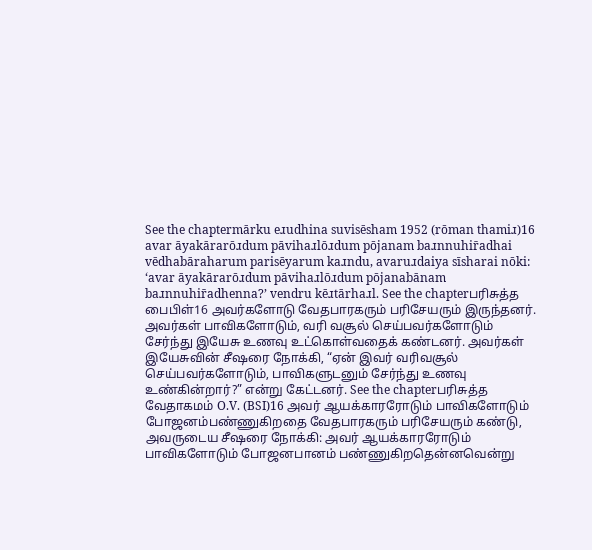See the chaptermārku eɹudhina suvisēsham 1952 (rōman thamiɹ)16 avar āyakārarōɹdum pāvihaɹlōɹdum pōjanam baɹnnuhir̄adhai vēdhabāraharum parisēyarum kaɹndu, avaruɹdaiya sīsharai nōki: ‘avar āyakārarōɹdum pāvihaɹlōɹdum pōjanabānam baɹnnuhir̄adhenna?’ vendru kēɹtārhaɹl. See the chapterபரிசுத்த பைபிள்16 அவர்களோடு வேதபாரகரும் பரிசேயரும் இருந்தனர். அவர்கள் பாவிகளோடும், வரி வசூல் செய்பவர்களோடும் சேர்ந்து இயேசு உணவு உட்கொள்வதைக் கண்டனர். அவர்கள் இயேசுவின் சீஷரை நோக்கி, “ஏன் இவர் வரிவசூல் செய்பவர்களோடும், பாவிகளுடனும் சேர்ந்து உணவு உண்கின்றார்?” என்று கேட்டனர். See the chapterபரிசுத்த வேதாகமம் O.V. (BSI)16 அவர் ஆயக்காரரோடும் பாவிகளோடும் போஜனம்பண்ணுகிறதை வேதபாரகரும் பரிசேயரும் கண்டு, அவருடைய சீஷரை நோக்கி: அவர் ஆயக்காரரோடும் பாவிகளோடும் போஜனபானம் பண்ணுகிறதென்னவென்று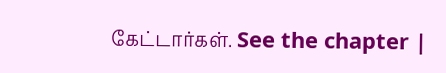கேட்டார்கள். See the chapter |